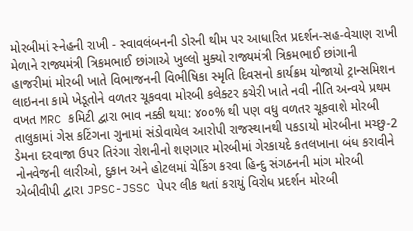મોરબીમાં સ્નેહની રાખી - સ્વાવલંબનની ડોરની થીમ પર આધારિત પ્રદર્શન-સહ-વેચાણ રાખી મેળાને રાજ્યમંત્રી ત્રિકમભાઈ છાંગાએ ખુલ્લો મુક્યો રાજ્યમંત્રી ત્રિકમભાઈ છાંગાની હાજરીમાં મોરબી ખાતે વિભાજનની વિભીષિકા સ્મૃતિ દિવસનો કાર્યક્રમ યોજાયો ટ્રાન્સમિશન લાઇનના કામે ખેડૂતોને વળતર ચૂકવવા મોરબી કલેક્ટર કચેરી ખાતે નવી નીતિ અન્વયે પ્રથમ વખત MRC કમિટી દ્વારા ભાવ નક્કી થયા: ૪૦૦% થી પણ વધુ વળતર ચૂકવાશે મોરબી તાલુકામાં ગેસ કટિંગના ગુનામાં સંડોવાયેલ આરોપી રાજસ્થાનથી પકડાયો મોરબીના મચ્છુ-2 ડેમના દરવાજા ઉપર તિરંગા રોશનીનો શણગાર મોરબીમાં ગેરકાયદે કતલખાના બંધ કરાવીને નોનવેજની લારીઓ, દુકાન અને હોટલમાં ચેકિંગ કરવા હિન્દુ સંગઠનની માંગ મોરબી એબીવીપી દ્વારા JPSC-JSSC પેપર લીક થતાં કરાયું વિરોધ પ્રદર્શન મોરબી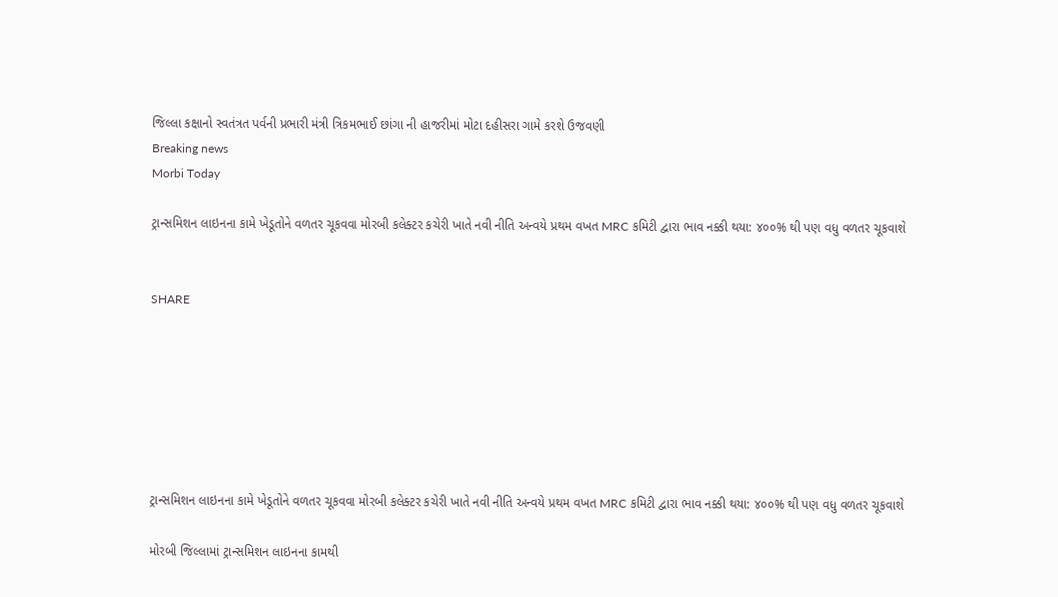જિલ્લા કક્ષાનો સ્વતંત્રત પર્વની પ્રભારી મંત્રી ત્રિકમભાઈ છાંગા ની હાજરીમાં મોટા દહીસરા ગામે કરશે ઉજવણી
Breaking news
Morbi Today

ટ્રાન્સમિશન લાઇનના કામે ખેડૂતોને વળતર ચૂકવવા મોરબી કલેક્ટર કચેરી ખાતે નવી નીતિ અન્વયે પ્રથમ વખત MRC કમિટી દ્વારા ભાવ નક્કી થયા: ૪૦૦% થી પણ વધુ વળતર ચૂકવાશે


SHARE







ટ્રાન્સમિશન લાઇનના કામે ખેડૂતોને વળતર ચૂકવવા મોરબી કલેક્ટર કચેરી ખાતે નવી નીતિ અન્વયે પ્રથમ વખત MRC કમિટી દ્વારા ભાવ નક્કી થયા: ૪૦૦% થી પણ વધુ વળતર ચૂકવાશે

મોરબી જિલ્લામાં ટ્રાન્સમિશન લાઇનના કામથી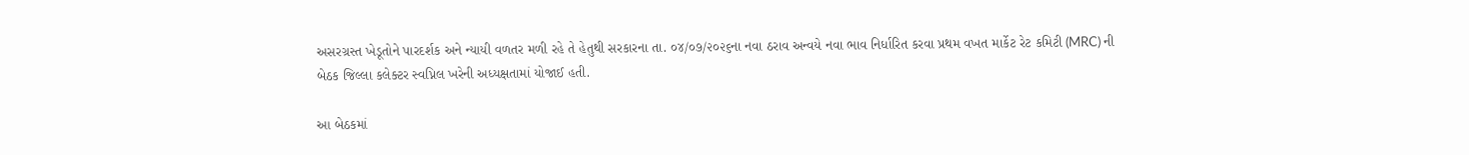અસરગ્રસ્ત ખેડૂતોને પારદર્શક અને ન્યાયી વળતર મળી રહે તે હેતુથી સરકારના તા. ૦૪/૦૭/૨૦૨૬ના નવા ઠરાવ અન્વયે નવા ભાવ નિર્ધારિત કરવા પ્રથમ વખત માર્કેટ રેટ કમિટી (MRC) ની બેઠક જિલ્લા કલેક્ટર સ્વપ્નિલ ખરેની અધ્યક્ષતામાં યોજાઈ હતી.

આ બેઠકમાં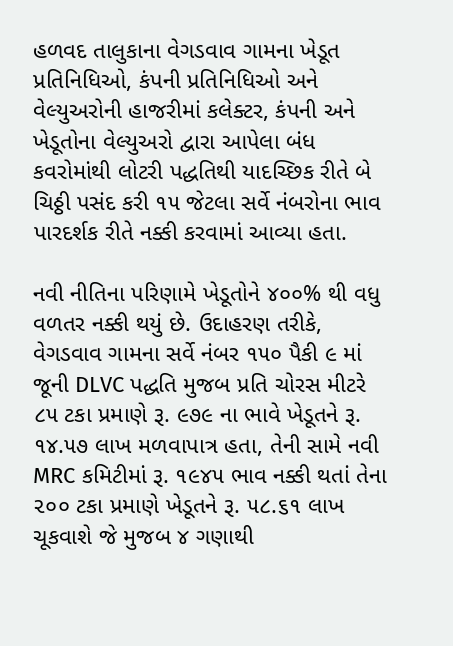હળવદ તાલુકાના વેગડવાવ ગામના ખેડૂત પ્રતિનિધિઓ, કંપની પ્રતિનિધિઓ અને વેલ્યુઅરોની હાજરીમાં કલેક્ટર, કંપની અને ખેડૂતોના વેલ્યુઅરો દ્વારા આપેલા બંધ કવરોમાંથી લોટરી પદ્ધતિથી યાદચ્છિક રીતે બે ચિઠ્ઠી પસંદ કરી ૧૫ જેટલા સર્વે નંબરોના ભાવ પારદર્શક રીતે નક્કી કરવામાં આવ્યા હતા.

નવી નીતિના પરિણામે ખેડૂતોને ૪૦૦% થી વધુ વળતર નક્કી થયું છે. ઉદાહરણ તરીકે, વેગડવાવ ગામના સર્વે નંબર ૧૫૦ પૈકી ૯ માં જૂની DLVC પદ્ધતિ મુજબ પ્રતિ ચોરસ મીટરે ૮૫ ટકા પ્રમાણે રૂ. ૯૭૯ ના ભાવે ખેડૂતને રૂ. ૧૪.૫૭ લાખ મળવાપાત્ર હતા, તેની સામે નવી MRC કમિટીમાં રૂ. ૧૯૪૫ ભાવ નક્કી થતાં તેના ૨૦૦ ટકા પ્રમાણે ખેડૂતને રૂ. ૫૮.૬૧ લાખ ચૂકવાશે જે મુજબ ૪ ગણાથી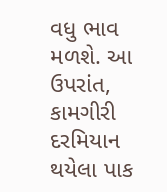વધુ ભાવ મળશે. આ ઉપરાંત, કામગીરી દરમિયાન થયેલા પાક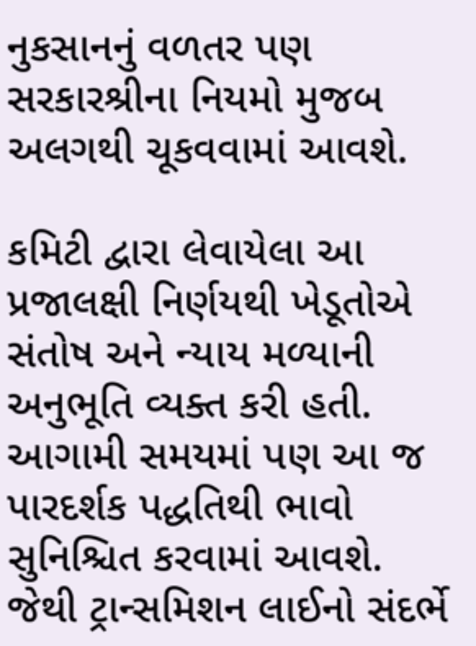નુકસાનનું વળતર પણ સરકારશ્રીના નિયમો મુજબ અલગથી ચૂકવવામાં આવશે.

કમિટી દ્વારા લેવાયેલા આ પ્રજાલક્ષી નિર્ણયથી ખેડૂતોએ સંતોષ અને ન્યાય મળ્યાની અનુભૂતિ વ્યક્ત કરી હતી. આગામી સમયમાં પણ આ જ પારદર્શક પદ્ધતિથી ભાવો સુનિશ્ચિત કરવામાં આવશે. જેથી ટ્રાન્સમિશન લાઈનો સંદર્ભે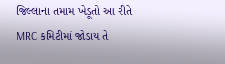જિલ્લાના તમામ ખેડૂતો આ રીતે MRC કમિટીમાં જોડાય તે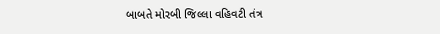બાબતે મોરબી જિલ્લા વહિવટી તંત્ર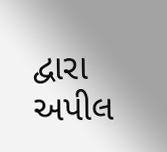દ્વારા અપીલ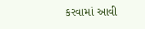કરવામાં આવી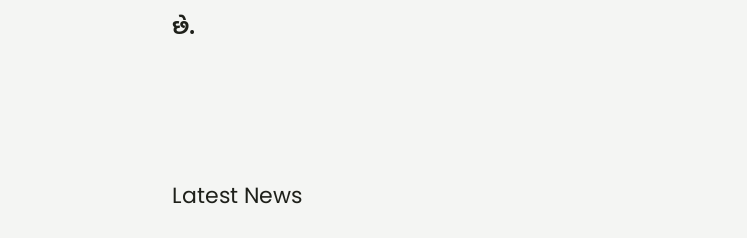છે.






Latest News